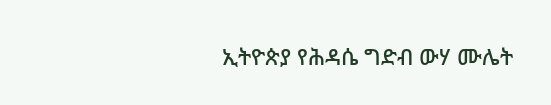ኢትዮጵያ የሕዳሴ ግድብ ውሃ ሙሌት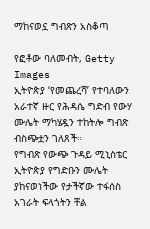ማከናወኗ ግብጽን አስቆጣ

የፎቶው ባለመብት, Getty Images
ኢትዮጵያ ‘የመጨረሻ’ የተባለውን አራተኛ ዙር የሕዳሴ ግድብ የውሃ ሙሌት ማካሄዷን ተከትሎ ግብጽ ብስጭቷን ገለጸች።
የግብጽ የውጭ ጉዳይ ሚኒስቴር ኢትዮጵያ የግድቡን ሙሌት ያከናወነችው የታችኛው ተፋሰስ አገራት ፍላጎትን ቸል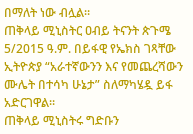በማለት ነው ብሏል።
ጠቅላይ ሚኒስትር ዐብይ ትናንት ጵጉሜ 5/2015 ዓ.ም. በይፋዊ የኤክስ ገጻቸው ኢትዮጵያ “አራተኛውንን እና የመጨረሻውን ሙሌት በተሳካ ሁኔታ” ስለማካሄዷ ይፋ አድርገዋል።
ጠቅላይ ሚኒስትሩ ግድቡን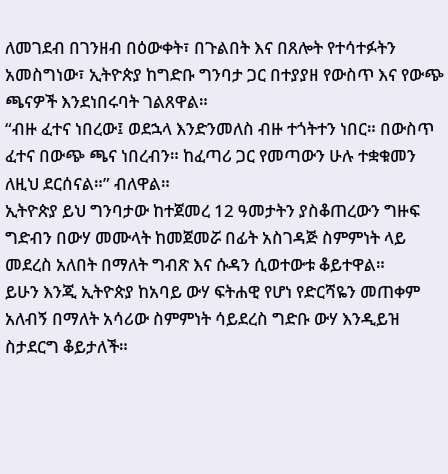ለመገደብ በገንዘብ በዕውቀት፣ በጉልበት እና በጸሎት የተሳተፉትን አመስግነው፣ ኢትዮጵያ ከግድቡ ግንባታ ጋር በተያያዘ የውስጥ እና የውጭ ጫናዎች እንደነበሩባት ገልጸዋል።
“ብዙ ፈተና ነበረው፤ ወደኋላ እንድንመለስ ብዙ ተጎትተን ነበር። በውስጥ ፈተና በውጭ ጫና ነበረብን። ከፈጣሪ ጋር የመጣውን ሁሉ ተቋቁመን ለዚህ ደርሰናል።” ብለዋል።
ኢትዮጵያ ይህ ግንባታው ከተጀመረ 12 ዓመታትን ያስቆጠረውን ግዙፍ ግድብን በውሃ መሙላት ከመጀመሯ በፊት አስገዳጅ ስምምነት ላይ መደረስ አለበት በማለት ግብጽ እና ሱዳን ሲወተውቱ ቆይተዋል።
ይሁን እንጂ ኢትዮጵያ ከአባይ ውሃ ፍትሐዊ የሆነ የድርሻዬን መጠቀም አለብኝ በማለት አሳሪው ስምምነት ሳይደረስ ግድቡ ውሃ እንዲይዝ ስታደርግ ቆይታለች።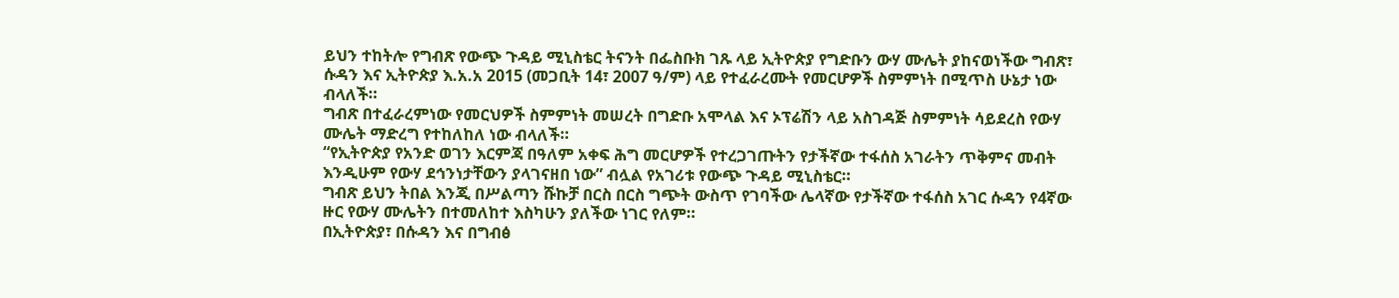ይህን ተከትሎ የግብጽ የውጭ ጉዳይ ሚኒስቴር ትናንት በፌስቡክ ገጹ ላይ ኢትዮጵያ የግድቡን ውሃ ሙሌት ያከናወነችው ግብጽ፣ ሱዳን እና ኢትዮጵያ እ.አ.አ 2015 (መጋቢት 14፣ 2007 ዓ/ም) ላይ የተፈራረሙት የመርሆዎች ስምምነት በሚጥስ ሁኔታ ነው ብላለች።
ግብጽ በተፈራረምነው የመርህዎች ስምምነት መሠረት በግድቡ አሞላል እና ኦፕሬሽን ላይ አስገዳጅ ስምምነት ሳይደረስ የውሃ ሙሌት ማድረግ የተከለከለ ነው ብላለች።
“የኢትዮጵያ የአንድ ወገን እርምጃ በዓለም አቀፍ ሕግ መርሆዎች የተረጋገጡትን የታችኛው ተፋሰስ አገራትን ጥቅምና መብት እንዲሁም የውሃ ደኅንነታቸውን ያላገናዘበ ነው” ብሏል የአገሪቱ የውጭ ጉዳይ ሚኒስቴር።
ግብጽ ይህን ትበል እንጂ በሥልጣን ሹኩቻ በርስ በርስ ግጭት ውስጥ የገባችው ሌላኛው የታችኛው ተፋሰስ አገር ሱዳን የ4ኛው ዙር የውሃ ሙሌትን በተመለከተ እስካሁን ያለችው ነገር የለም።
በኢትዮጵያ፣ በሱዳን እና በግብፅ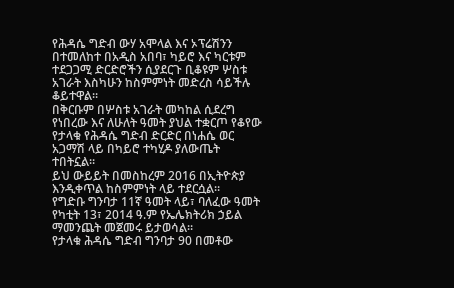የሕዳሴ ግድብ ውሃ አሞላል እና ኦፕሬሽንን በተመለከተ በአዲስ አበባ፣ ካይሮ እና ካርቱም ተደጋጋሚ ድርድሮችን ሲያደርጉ ቢቆዩም ሦስቱ አገራት እስካሁን ከስምምነት መድረስ ሳይችሉ ቆይተዋል።
በቅርቡም በሦስቱ አገራት መካከል ሲደረግ የነበረው እና ለሁለት ዓመት ያህል ተቋርጦ የቆየው የታላቁ የሕዳሴ ግድብ ድርድር በነሐሴ ወር አጋማሽ ላይ በካይሮ ተካሂዶ ያለውጤት ተበትኗል።
ይህ ውይይት በመስከረም 2016 በኢትዮጵያ እንዲቀጥል ከስምምነት ላይ ተደርሷል።
የግድቡ ግንባታ 11ኛ ዓመት ላይ፣ ባለፈው ዓመት የካቲት 13፣ 2014 ዓ.ም የኤሌክትሪክ ኃይል ማመንጨት መጀመሩ ይታወሳል።
የታላቁ ሕዳሴ ግድብ ግንባታ 90 በመቶው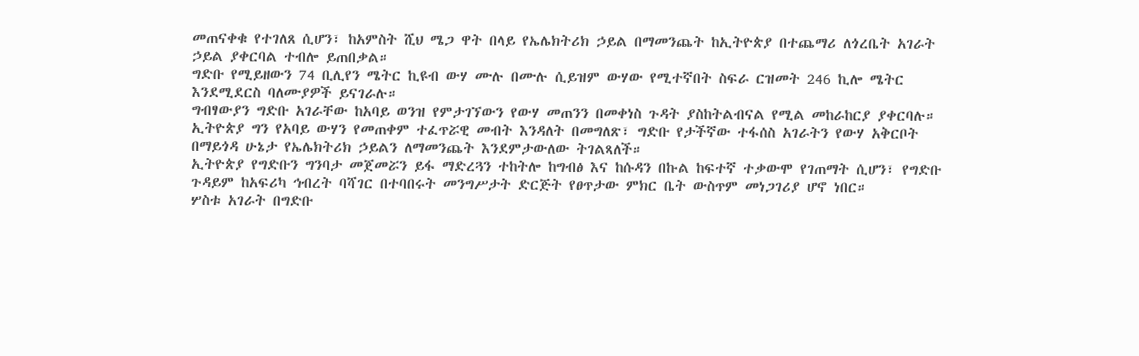መጠናቀቁ የተገለጸ ሲሆን፣ ከአምስት ሺህ ሜጋ ዋት በላይ የኤሌክትሪክ ኃይል በማመንጨት ከኢትዮጵያ በተጨማሪ ለጎረቤት አገራት ኃይል ያቀርባል ተብሎ ይጠበቃል።
ግድቡ የሚይዘውን 74 ቢሊየን ሜትር ኪዩብ ውሃ ሙሉ በሙሉ ሲይዝም ውሃው የሚተኛበት ስፍራ ርዝመት 246 ኪሎ ሜትር እንደሚደርስ ባለሙያዎች ይናገራሉ።
ግብፃውያን ግድቡ አገራቸው ከአባይ ወንዝ የምታገኘውን የውሃ መጠንን በመቀነስ ጉዳት ያስከትልብናል የሚል መከራከርያ ያቀርባሉ።
ኢትዮጵያ ግን የአባይ ውሃን የመጠቀም ተፈጥሯዊ መብት እንዳለት በመግለጽ፣ ግድቡ የታችኛው ተፋሰስ አገራትን የውሃ አቅርቦት በማይጎዳ ሁኔታ የኤሌክትሪክ ኃይልን ለማመንጨት እንደምታውለው ትገልጻለች።
ኢትዮጵያ የግድቡን ግንባታ መጀመሯን ይፋ ማድረጓን ተከትሎ ከግብፅ እና ከሱዳን በኩል ከፍተኛ ተቃውሞ የገጠማት ሲሆን፣ የግድቡ ጉዳይም ከአፍሪካ ኅብረት ባሻገር በተባበሩት መንግሥታት ድርጅት የፀጥታው ምክር ቤት ውስጥም መነጋገሪያ ሆኖ ነበር።
ሦስቱ አገራት በግድቡ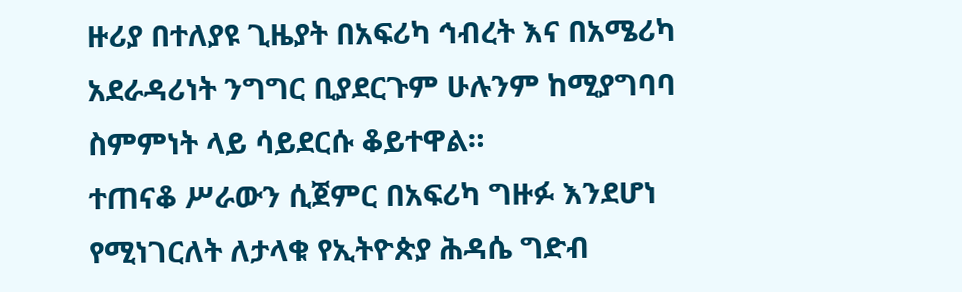ዙሪያ በተለያዩ ጊዜያት በአፍሪካ ኅብረት እና በአሜሪካ አደራዳሪነት ንግግር ቢያደርጉም ሁሉንም ከሚያግባባ ስምምነት ላይ ሳይደርሱ ቆይተዋል።
ተጠናቆ ሥራውን ሲጀምር በአፍሪካ ግዙፉ እንደሆነ የሚነገርለት ለታላቁ የኢትዮጵያ ሕዳሴ ግድብ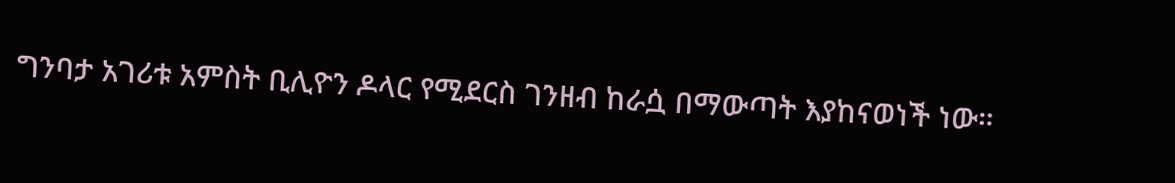ግንባታ አገሪቱ አምስት ቢሊዮን ዶላር የሚደርስ ገንዘብ ከራሷ በማውጣት እያከናወነች ነው።